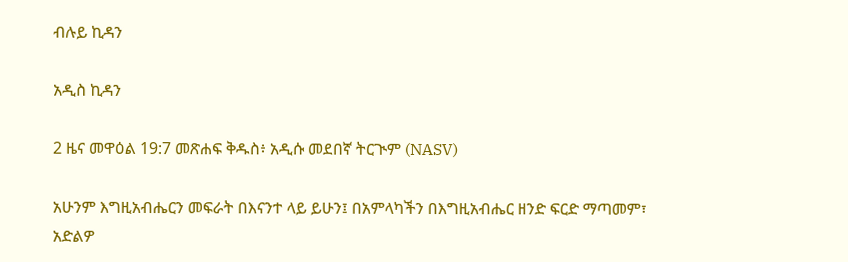ብሉይ ኪዳን

አዲስ ኪዳን

2 ዜና መዋዕል 19:7 መጽሐፍ ቅዱስ፥ አዲሱ መደበኛ ትርጒም (NASV)

አሁንም እግዚአብሔርን መፍራት በእናንተ ላይ ይሁን፤ በአምላካችን በእግዚአብሔር ዘንድ ፍርድ ማጣመም፣ አድልዎ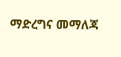ማድረግና መማለጃ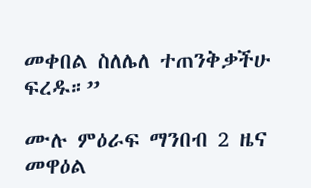መቀበል ስለሌለ ተጠንቅቃችሁ ፍረዱ።”

ሙሉ ምዕራፍ ማንበብ 2 ዜና መዋዕል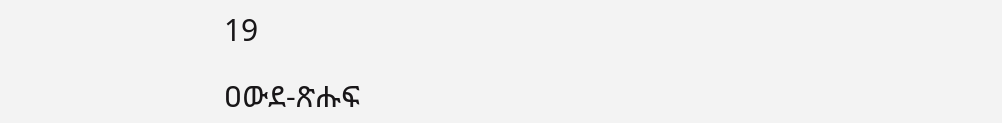19

ዐውደ-ጽሑፍ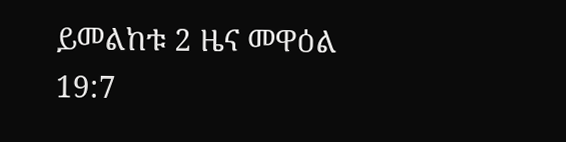ይመልከቱ 2 ዜና መዋዕል 19:7